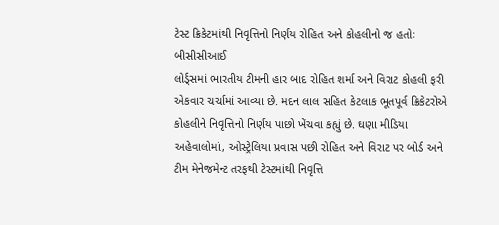ટેસ્ટ ક્રિકેટમાંથી નિવૃત્તિનો નિર્ણય રોહિત અને કોહલીનો જ હતોઃ બીસીસીઆઈ
લોર્ડ્સમાં ભારતીય ટીમની હાર બાદ રોહિત શર્મા અને વિરાટ કોહલી ફરી એકવાર ચર્ચામાં આવ્યા છે. મદન લાલ સહિત કેટલાક ભૂતપૂર્વ ક્રિકેટરોએ કોહલીને નિવૃત્તિનો નિર્ણય પાછો ખેંચવા કહ્યું છે. ઘણા મીડિયા અહેવાલોમાં, ઓસ્ટ્રેલિયા પ્રવાસ પછી રોહિત અને વિરાટ પર બોર્ડ અને ટીમ મેનેજમેન્ટ તરફથી ટેસ્ટમાંથી નિવૃત્તિ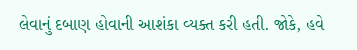લેવાનું દબાણ હોવાની આશંકા વ્યક્ત કરી હતી. જોકે, હવે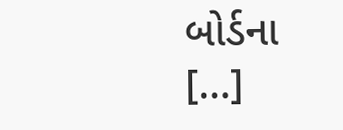બોર્ડના […]